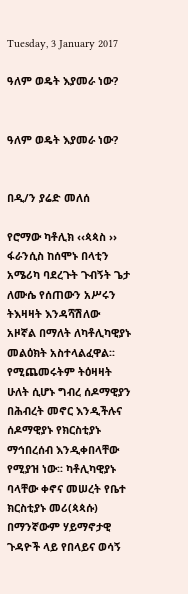Tuesday, 3 January 2017

ዓለም ወዴት እያመራ ነው?


ዓለም ወዴት እያመራ ነው?


በዲ/ን ያሬድ መለሰ

የሮማው ካቶሊክ ‹‹ጳጳስ ›› ፋራንሲስ ከሰሞኑ በላቲን አሜሪካ ባደረጉት ጉብኝት ጌታ ለሙሴ የሰጠውን አሥሩን ትእዛዛት እንዳሻሽለው አዞኛል በማለት ለካቶሊካዊያኑ መልዕክት አስተላልፈዋል፡፡ የሚጨመሩትም ትዕዛዛት ሁለት ሲሆኑ ግብረ ሰዶማዊያን በሕብረት መኖር እንዲችሉና ሰዶማዊያኑ የክርስቲያኑ ማኅበረሰብ እንዲቀበላቸው የሚያዝ ነው፡፡ ካቶሊካዊያኑ ባላቸው ቀኖና መሠረት የቤተ ክርስቲያኑ መሪ(ጳጳሱ) በማንኛውም ሃይማኖታዊ ጉዳዮች ላይ የበላይና ወሳኝ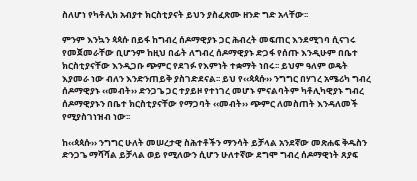ስለሆነ የካቶሊክ አብያተ ክርስቲያናት ይህን ያስፈጽሙ ዘንድ ግድ አላቸው፡፡

ምንም እንኳን ጳጳሱ በይፋ ከግብረ ሰዶማዊያኑ ጋር ሕብረት መፍጠር እንደሚገባ ሲናገሩ የመጀመራቸው ቢሆንም ከዚህ በፊት ለግብረ ሰዶማዊያኑ ድጋፋ የሰጡ እንዲሁም በቤተ ክርስቲያናቸው እንዲጋቡ ጭምር የደገፉ የእምነት ተቋማት ነበሩ፡፡ ይህም ዓለም ወዴት እያመራ ነው ብለን እንድንጠይቅ ያስገድደናል፡፡ ይህ የ‹‹ጳጳሱ›› ንግግር በሃገረ አሜሪካ ግብረ ሰዶማዊያኑ ‹‹መብት›› ድንጋጌ ጋር ተያይዞ የተነገረ መሆኑ ምናልባትም ካቶሊካዊያኑ ግብረ ሰዶማዊያኑን በቤተ ክርስቲያናቸው የማጋባት ‹‹መብት›› ጭምር ለመስጠት እንዳለመች የሚያስገነዝብ ነው፡፡

ከ‹‹ጳጳሱ›› ንግግር ሁለት መሠረታዊ ስሕተቶችን ማንሳት ይቻላል አንደኛው መጽሐፍ ቅዱስን ድንጋጌ ማሻሻል ይቻላል ወይ የሚለውን ሲሆን ሁለተኛው ደግሞ ግብረ ሰዶማዊነት ጸያፍ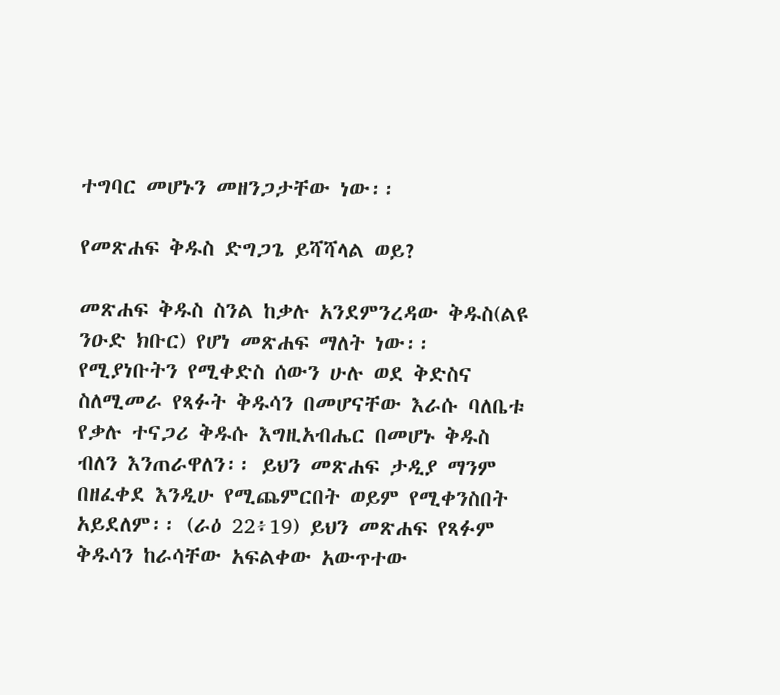ተግባር መሆኑን መዘንጋታቸው ነው፡፡

የመጽሐፍ ቅዱስ ድግጋጌ ይሻሻላል ወይ?

መጽሐፍ ቅዱስ ስንል ከቃሉ አንደምንረዳው ቅዱስ(ልዩ ንዑድ ክቡር) የሆነ መጽሐፍ ማለት ነው፡፡ የሚያነቡትን የሚቀድስ ሰውን ሁሉ ወደ ቅድስና ስለሚመራ የጻፉት ቅዱሳን በመሆናቸው እራሱ ባለቤቱ የቃሉ ተናጋሪ ቅዱሱ እግዚአብሔር በመሆኑ ቅዱስ ብለን እንጠራዋለን፡፡ ይህን መጽሐፍ ታዲያ ማንም በዘፈቀደ እንዲሁ የሚጨምርበት ወይም የሚቀንስበት አይደለም፡፡ (ራዕ 22፥19) ይህን መጽሐፍ የጻፉም ቅዱሳን ከራሳቸው አፍልቀው አውጥተው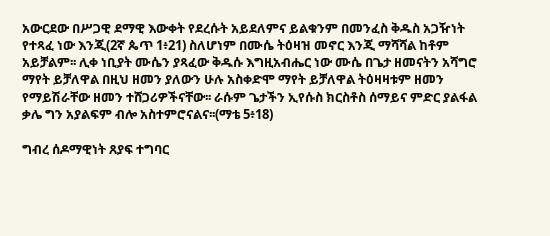አውርደው በሥጋዊ ደማዊ እውቀት የደረሱት አይደለምና ይልቁንም በመንፈስ ቅዱስ አጋዥነት የተጻፈ ነው እንጂ(2ኛ ጴጥ 1፥21) ስለሆነም በሙሴ ትዕዛዝ መኖር እንጂ ማሻሻል ከቶም አይቻልም፡፡ ሊቀ ነቢያት ሙሴን ያጻፈው ቅዱሱ እግዚአብሔር ነው ሙሴ በጌታ ዘመናትን አሻግሮ ማየት ይቻለዋል በዚህ ዘመን ያለውን ሁሉ አስቀድሞ ማየት ይቻለዋል ትዕዛዛቱም ዘመን የማይሽራቸው ዘመን ተሸጋሪዎችናቸው፡፡ ራሱም ጌታችን ኢየሱስ ክርስቶስ ሰማይና ምድር ያልፋል ቃሌ ግን አያልፍም ብሎ አስተምሮናልና፡፡(ማቴ 5፥18)

ግብረ ሰዶማዊነት ጸያፍ ተግባር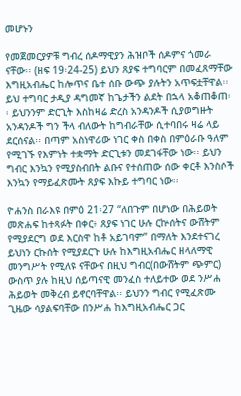መሆኑን

የመጀመርያዎቹ ግብረ ሰዶማዊያን ሕዝቦች ሰዶምና ጎመራ ናቸው፡፡ (ዘፍ 19፡24-25) ይህን ጸያፍ ተግባርም በመፈጸማቸው እግዚአብሔር ከሎጥና ቤተ ሰቡ ውጭ ያሉትን አጥፍቷቸዋል፡፡ ይህ ተግባር ታዲያ ዳግመኛ ከጌታችን ልደት በኋላ አቆጠቆጠ፡፡ ይህንንም ድርጊት እስከዛሬ ድረስ አንዳንዶች ሲያወግዙት አንዳንዶች ግን ችላ ብለውት ከግብራቸው ሲተባበሩ ዛሬ ላይ ደርሰናል፡፡ በጣም አስነዋሪው ነገር ቀስ በቀስ በምዕራቡ ዓለም የሚገኙ የእምነት ተቋማት ድርጊቱን መደገፋቸው ነው፡፡ ይህን ግብር እንኳን የሚያስብበት ልቡና የተሰጠው ሰው ቀርቶ እንስሶች እንኳን የማይፈጽሙት ጸያፍ እኩይ ተግባር ነው፡፡

ዮሐንስ በራእዩ በምዕ 21፡27 “ለበጉም በሆነው በሕይወት መጽሐፍ ከተጻፉት በቀር፥ ጸያፍ ነገር ሁሉ ርኵሰትና ውሸትም የሚያደርግ ወደ እርስዋ ከቶ አይገባም” በማለት እንደተናገረ ይህነን ርኩሰት የሚያደርጉ ሁሉ ከእግዚአብሔር ዘላለማዊ መንግሥት የሚለዩ ናቸውና በዚህ ግብር(በውሸትም ጭምር) ውስጥ ያሉ ከዚህ ሰይጣናዊ መንፈስ ተለይተው ወደ ንሥሐ ሕይወት መቅረብ ይኖርባቸዋል፡፡ ይህንን ግብር የሚፈጽሙ ጊዜው ሳያልፍባቸው በንሥሐ ከእግዚአብሔር ጋር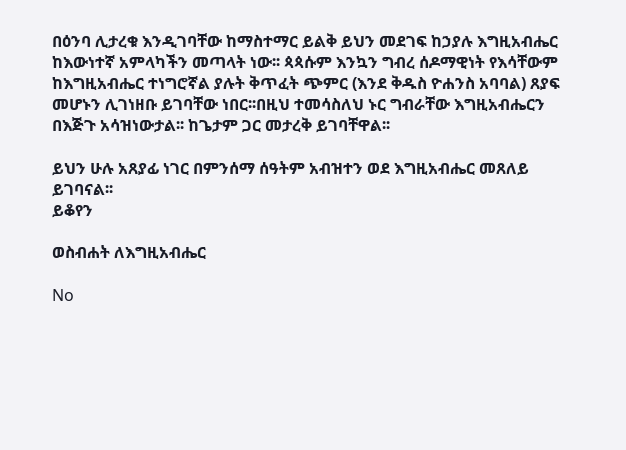በዕንባ ሊታረቁ እንዲገባቸው ከማስተማር ይልቅ ይህን መደገፍ ከኃያሉ እግዚአብሔር ከእውነተኛ አምላካችን መጣላት ነው፡፡ ጳጳሱም እንኳን ግብረ ሰዶማዊነት የእሳቸውም ከእግዚአብሔር ተነግሮኛል ያሉት ቅጥፈት ጭምር (እንደ ቅዱስ ዮሐንስ አባባል) ጸያፍ መሆኑን ሊገነዘቡ ይገባቸው ነበር፡፡በዚህ ተመሳስለህ ኑር ግብራቸው እግዚአብሔርን በእጅጉ አሳዝነውታል፡፡ ከጌታም ጋር መታረቅ ይገባቸዋል፡፡

ይህን ሁሉ አጸያፊ ነገር በምንሰማ ሰዓትም አብዝተን ወደ እግዚአብሔር መጸለይ ይገባናል፡፡
ይቆየን

ወስብሐት ለእግዚአብሔር

No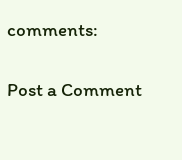comments:

Post a Comment